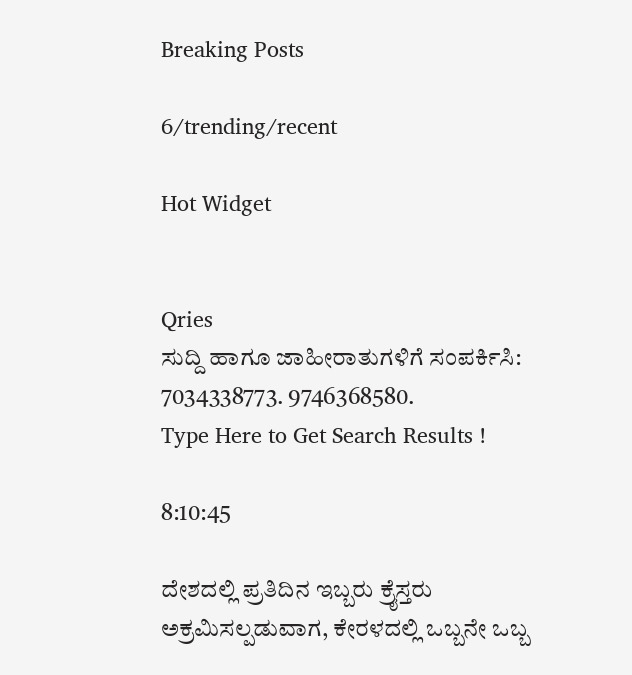Breaking Posts

6/trending/recent

Hot Widget


Qries
ಸುದ್ದಿ ಹಾಗೂ ಜಾಹೀರಾತುಗಳಿಗೆ ಸಂಪರ್ಕಿಸಿ: 7034338773. 9746368580.
Type Here to Get Search Results !

8:10:45

ದೇಶದಲ್ಲಿ ಪ್ರತಿದಿನ ಇಬ್ಬರು ಕ್ರೈಸ್ತರು ಅಕ್ರಮಿಸಲ್ಪಡುವಾಗ, ಕೇರಳದಲ್ಲಿ ಒಬ್ಬನೇ ಒಬ್ಬ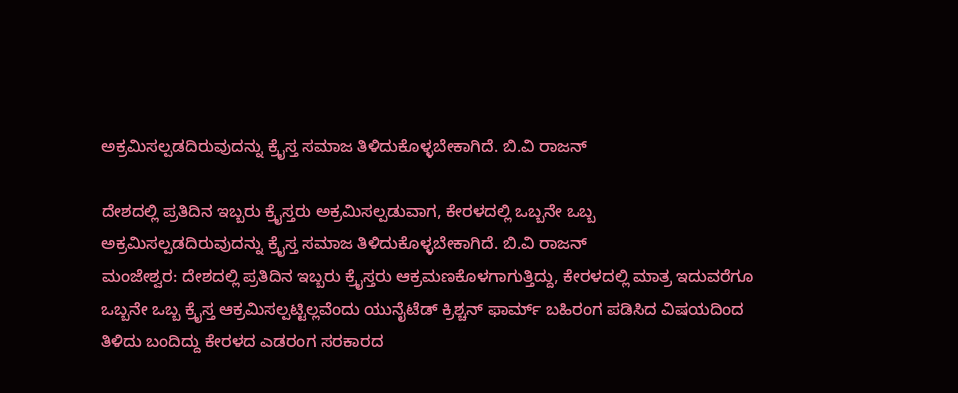ಅಕ್ರಮಿಸಲ್ಪಡದಿರುವುದನ್ನು ಕ್ರೈಸ್ತ ಸಮಾಜ ತಿಳಿದುಕೊಳ್ಳಬೇಕಾಗಿದೆ. ಬಿ.ವಿ ರಾಜನ್

ದೇಶದಲ್ಲಿ ಪ್ರತಿದಿನ ಇಬ್ಬರು ಕ್ರೈಸ್ತರು ಅಕ್ರಮಿಸಲ್ಪಡುವಾಗ, ಕೇರಳದಲ್ಲಿ ಒಬ್ಬನೇ ಒಬ್ಬ ಅಕ್ರಮಿಸಲ್ಪಡದಿರುವುದನ್ನು ಕ್ರೈಸ್ತ ಸಮಾಜ ತಿಳಿದುಕೊಳ್ಳಬೇಕಾಗಿದೆ. ಬಿ.ವಿ ರಾಜನ್
ಮಂಜೇಶ್ವರ: ದೇಶದಲ್ಲಿ ಪ್ರತಿದಿನ ಇಬ್ಬರು ಕ್ರೈಸ್ತರು ಆಕ್ರಮಣಕೊಳಗಾಗುತ್ತಿದ್ದು, ಕೇರಳದಲ್ಲಿ ಮಾತ್ರ ಇದುವರೆಗೂ ಒಬ್ಬನೇ ಒಬ್ಬ ಕ್ರೈಸ್ತ ಆಕ್ರಮಿಸಲ್ಪಟ್ಟಿಲ್ಲವೆಂದು ಯುನೈಟೆಡ್ ಕ್ರಿಶ್ಚನ್ ಫಾರ್ಮ್ ಬಹಿರಂಗ ಪಡಿಸಿದ ವಿಷಯದಿಂದ ತಿಳಿದು ಬಂದಿದ್ದು ಕೇರಳದ ಎಡರಂಗ ಸರಕಾರದ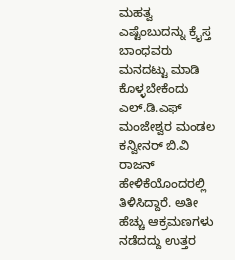ಮಹತ್ವ ಎಷ್ಟೆಂಬುದನ್ನು ಕ್ರೈಸ್ತ ಬಾಂಧವರು ಮನದಟ್ಟು ಮಾಡಿ ಕೊಳ್ಳಬೇಕೆಂದು
ಎಲ್.ಡಿ.ಎಫ್ ಮಂಜೇಶ್ವರ ಮಂಡಲ ಕನ್ವೀನರ್ ಬಿ.ವಿ ರಾಜನ್ ಹೇಳಿಕೆಯೊಂದರಲ್ಲಿ ತಿಳಿಸಿದ್ದಾರೆ. ಅತೀ ಹೆಚ್ಚು ಆಕ್ರಮಣಗಳು ನಡೆದದ್ದು ಉತ್ತರ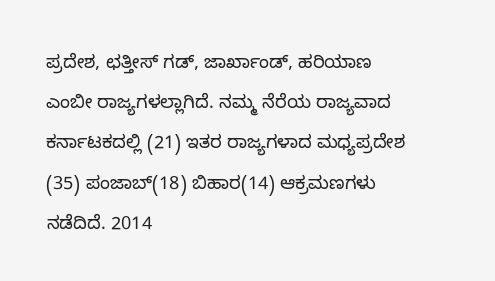ಪ್ರದೇಶ, ಛತ್ತೀಸ್ ಗಡ್, ಜಾರ್ಖಾಂಡ್, ಹರಿಯಾಣ ಎಂಬೀ ರಾಜ್ಯಗಳಲ್ಲಾಗಿದೆ. ನಮ್ಮ ನೆರೆಯ ರಾಜ್ಯವಾದ ಕರ್ನಾಟಕದಲ್ಲಿ (21) ಇತರ ರಾಜ್ಯಗಳಾದ ಮಧ್ಯಪ್ರದೇಶ (35) ಪಂಜಾಬ್(18) ಬಿಹಾರ(14) ಆಕ್ರಮಣಗಳು ನಡೆದಿದೆ. 2014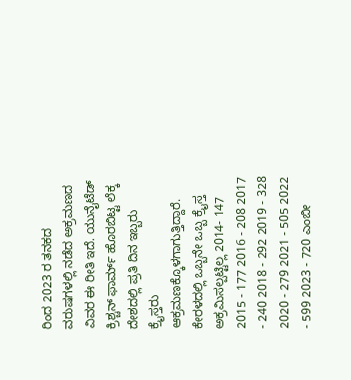ರಿಂದ 2023 ರ ತನಕದ ವರುಷಗಳಲ್ಲಿ ನಡೆದ ಅಕ್ರಮಣದ ವಿವರ ಈ ರೀತಿ ಇದೆ. ಯುನೈಟೆಡ್ ಕ್ರಿಶ್ಚನ್ ಫಾರ್ಮ್ ಹೊರಬಿಟ್ಟ ಲೆಕ್ಕ ದೇಶದಲ್ಲಿ ಪ್ರತಿ ದಿನ ಇಬ್ಬರು ಕ್ರೈಸ್ತರು ಆಕ್ರಮಣಕ್ಕೊಳಗಾಗುತ್ತಿದ್ದಾರೆ. ಕೇರಳದಲ್ಲಿ ಒಬ್ಬನೇ ಒಬ್ಬ ಕ್ರೈಸ್ತ ಅಕ್ರಮಿಸಲ್ಪಟ್ಟಿಲ್ಲ 2014- 147 2015 - 177 2016 - 208 2017 - 240 2018 - 292 2019 - 328 2020 - 279 2021 - 505 2022 - 599 2023 - 720 ಎಂಬೀ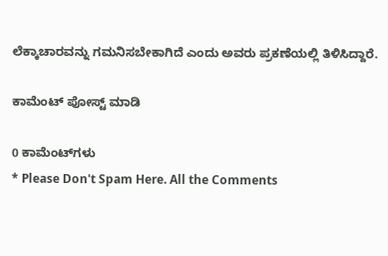ಲೆಕ್ಕಾಚಾರವನ್ನು ಗಮನಿಸಬೇಕಾಗಿದೆ ಎಂದು ಅವರು ಪ್ರಕಣೆಯಲ್ಲಿ ತಿಳಿಸಿದ್ದಾರೆ.

ಕಾಮೆಂಟ್‌‌ ಪೋಸ್ಟ್‌ ಮಾಡಿ

0 ಕಾಮೆಂಟ್‌ಗಳು
* Please Don't Spam Here. All the Comments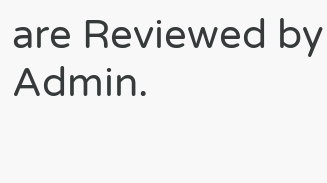are Reviewed by Admin.